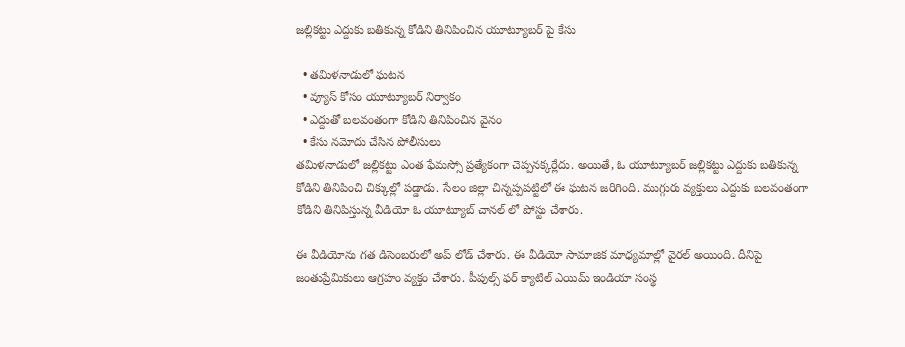జల్లికట్టు ఎద్దుకు బతికున్న కోడిని తినిపించిన యూట్యూబర్ పై కేసు

  • తమిళనాడులో ఘటన
  • వ్యూస్ కోసం యూట్యూబర్ నిర్వాకం
  • ఎద్దుతో బలవంతంగా కోడిని తినిపించిన వైనం
  • కేసు నమోదు చేసిన పోలీసులు
తమిళనాడులో జల్లికట్టు ఎంత ఫేమస్సో ప్రత్యేకంగా చెప్పనక్కర్లేదు. అయితే, ఓ యూట్యూబర్ జల్లికట్టు ఎద్దుకు బతికున్న కోడిని తినిపించి చిక్కుల్లో పడ్డాడు. సేలం జిల్లా చిన్నప్పపట్టిలో ఈ ఘటన జరిగింది. ముగ్గురు వ్యక్తులు ఎద్దుకు బలవంతంగా కోడిని తినిపిస్తున్న వీడియో ఓ యూట్యూబ్ చానల్ లో పోస్టు చేశారు.

ఈ వీడియోను గత డిసెంబరులో అప్ లోడ్ చేశారు. ఈ వీడియో సామాజిక మాధ్యమాల్లో వైరల్ అయింది. దీనిపై జంతుప్రేమికులు ఆగ్రహం వ్యక్తం చేశారు. పీపుల్స్ ఫర్ క్యాటిల్ ఎయిమ్ ఇండియా సంస్థ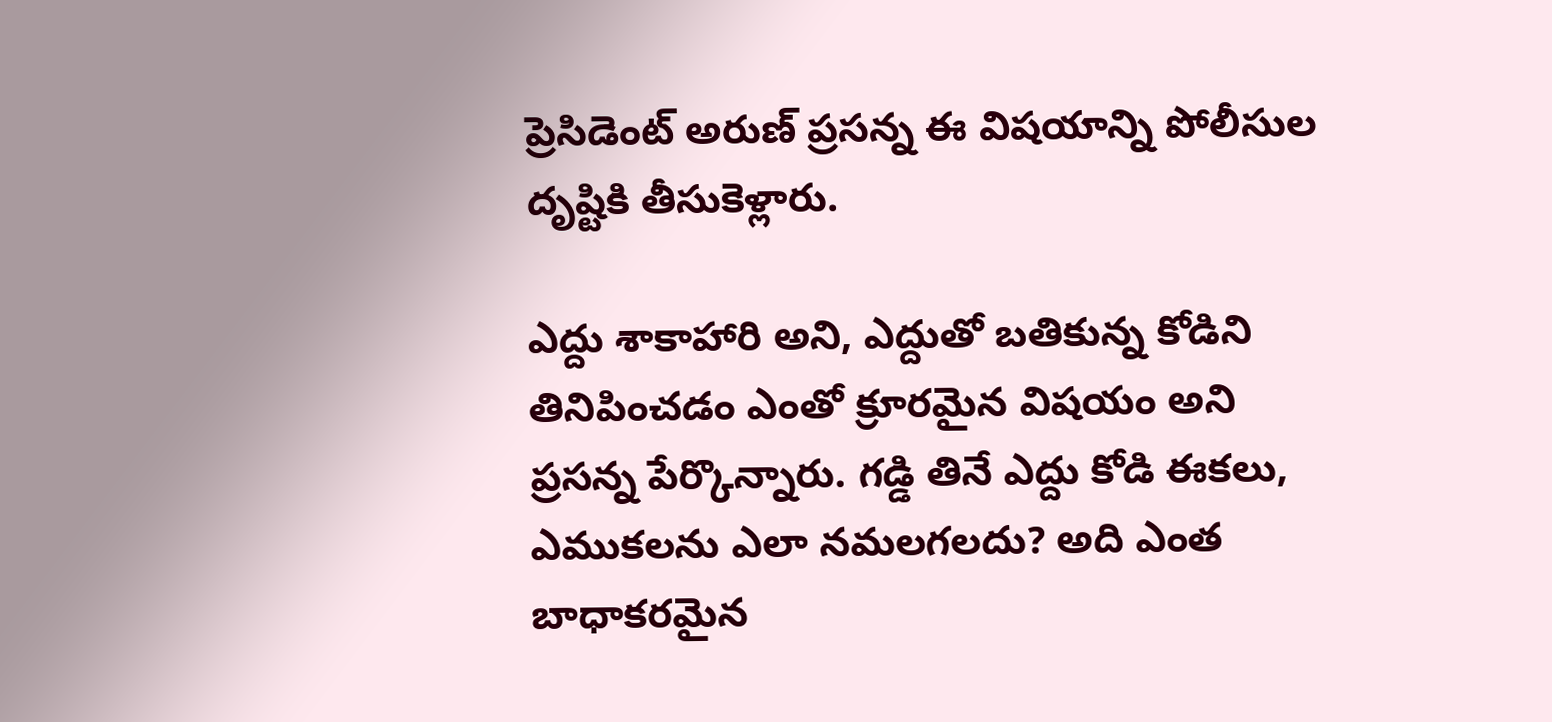ప్రెసిడెంట్ అరుణ్ ప్రసన్న ఈ విషయాన్ని పోలీసుల దృష్టికి తీసుకెళ్లారు.

ఎద్దు శాకాహారి అని, ఎద్దుతో బతికున్న కోడిని తినిపించడం ఎంతో క్రూరమైన విషయం అని ప్రసన్న పేర్కొన్నారు. గడ్డి తినే ఎద్దు కోడి ఈకలు, ఎముకలను ఎలా నమలగలదు? అది ఎంత బాధాకరమైన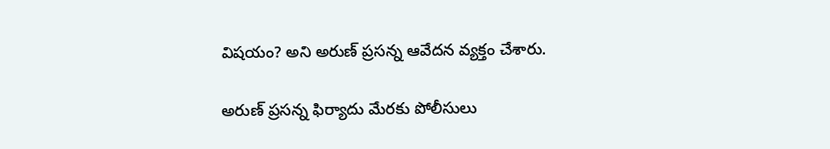విషయం? అని అరుణ్ ప్రసన్న ఆవేదన వ్యక్తం చేశారు.

అరుణ్ ప్రసన్న ఫిర్యాదు మేరకు పోలీసులు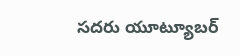సదరు యూట్యూబర్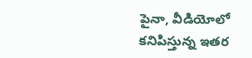పైనా, వీడియోలో కనిపిస్తున్న ఇతర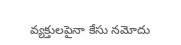వ్యక్తులపైనా కేసు నమోదు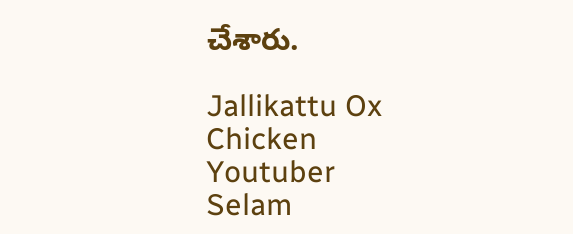చేశారు.

Jallikattu Ox
Chicken
Youtuber
Selam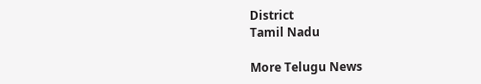District
Tamil Nadu

More Telugu News